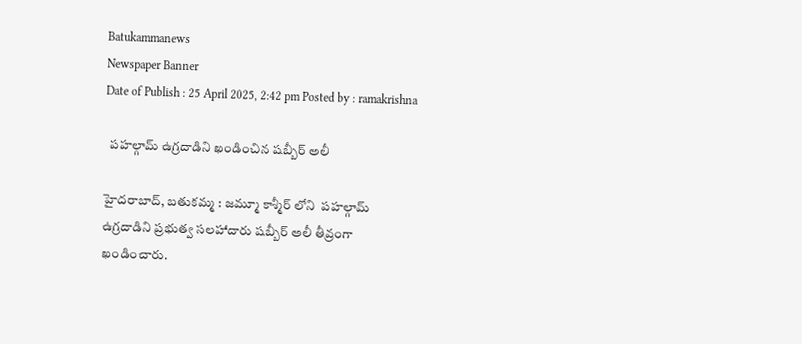Batukammanews
Newspaper Banner
Date of Publish : 25 April 2025, 2:42 pm Posted by : ramakrishna

  పహల్గామ్‌ ఉగ్రదాడిని ఖండించిన షబ్బీర్ అలీ

హైదరాబాద్, బతుకమ్మ : జమ్మూ కాశ్మీర్‌ లోని  పహల్గామ్‌ ఉగ్రదాడిని ప్రభుత్వ సలహాదారు షబ్బీర్ అలీ తీవ్రంగా ఖండించారు.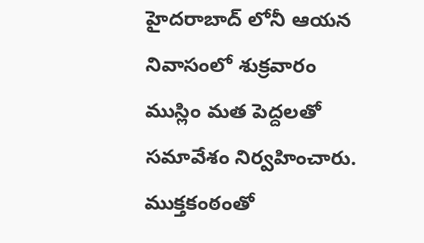హైదరాబాద్ లోనీ ఆయన నివాసంలో శుక్రవారం ముస్లిం మత పెద్దలతో సమావేశం నిర్వహించారు. ముక్తకంఠంతో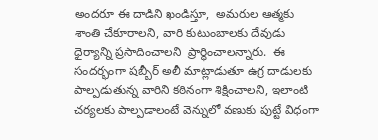అందరూ ఈ దాడిని ఖండిస్తూ,  అమరుల ఆత్మకు శాంతి చేకూరాలని, వారి కుటుంబాలకు దేవుడు ధైర్యాన్ని ప్రసాదించాలని  ప్రార్థించాలన్నారు.  ఈ సందర్భంగా షబ్బీర్ అలీ మాట్లాడుతూ ఉగ్ర దాడులకు  పాల్పడుతున్న వారిని కఠినంగా శిక్షించాలని, ఇలాంటి చర్యలకు పాల్పడాలంటే వెన్నులో వణుకు పుట్టే విధంగా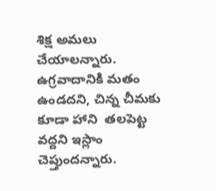శిక్ష అమలు చేయాలన్నారు. ఉగ్రవాదానికి మతం ఉండదని, చిన్న చీమకు కూడా హాని  తలపెట్ట వద్దని ఇస్లాం చెప్తుందన్నారు.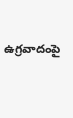ఉగ్రవాదంపై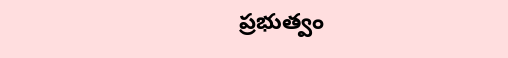ప్రభుత్వం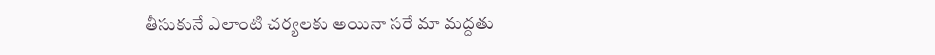తీసుకునే ఎలాంటి చర్యలకు అయినా సరే మా మద్దతు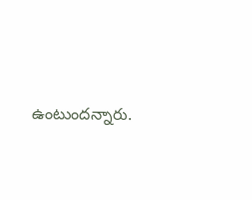ఉంటుందన్నారు.